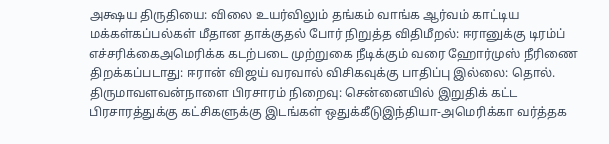அக்ஷய திருதியை: விலை உயர்விலும் தங்கம் வாங்க ஆர்வம் காட்டிய மக்கள்கப்பல்கள் மீதான தாக்குதல் போர் நிறுத்த விதிமீறல்: ஈரானுக்கு டிரம்ப் எச்சரிக்கைஅமெரிக்க கடற்படை முற்றுகை நீடிக்கும் வரை ஹோர்முஸ் நீரிணை திறக்கப்படாது: ஈரான் விஜய் வரவால் விசிகவுக்கு பாதிப்பு இல்லை: தொல். திருமாவளவன்நாளை பிரசாரம் நிறைவு: சென்னையில் இறுதிக் கட்ட பிரசாரத்துக்கு கட்சிகளுக்கு இடங்கள் ஒதுக்கீடுஇந்தியா-அமெரிக்கா வர்த்தக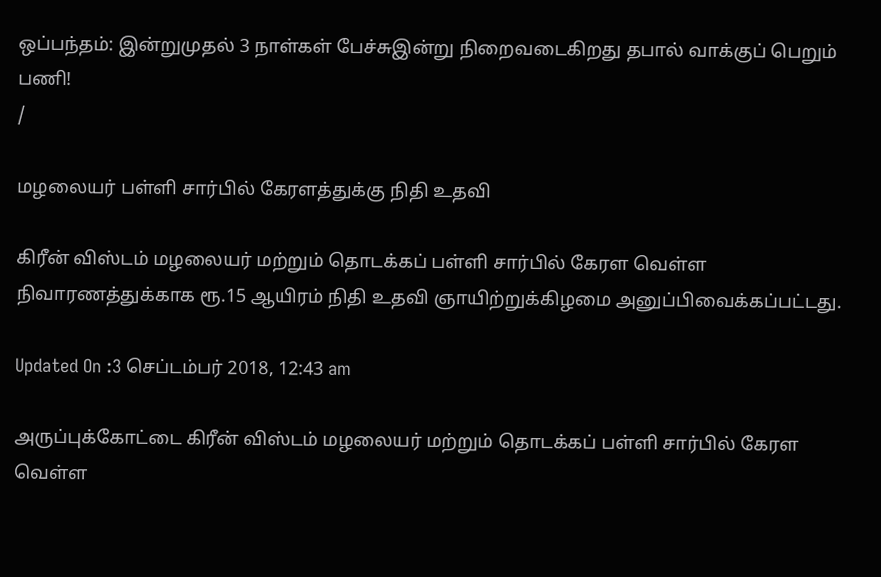ஒப்பந்தம்: இன்றுமுதல் 3 நாள்கள் பேச்சுஇன்று நிறைவடைகிறது தபால் வாக்குப் பெறும் பணி!
/

மழலையர் பள்ளி சார்பில் கேரளத்துக்கு நிதி உதவி

கிரீன் விஸ்டம் மழலையர் மற்றும் தொடக்கப் பள்ளி சார்பில் கேரள வெள்ள நிவாரணத்துக்காக ரூ.15 ஆயிரம் நிதி உதவி ஞாயிற்றுக்கிழமை அனுப்பிவைக்கப்பட்டது.

Updated On :3 செப்டம்பர் 2018, 12:43 am

அருப்புக்கோட்டை கிரீன் விஸ்டம் மழலையர் மற்றும் தொடக்கப் பள்ளி சார்பில் கேரள வெள்ள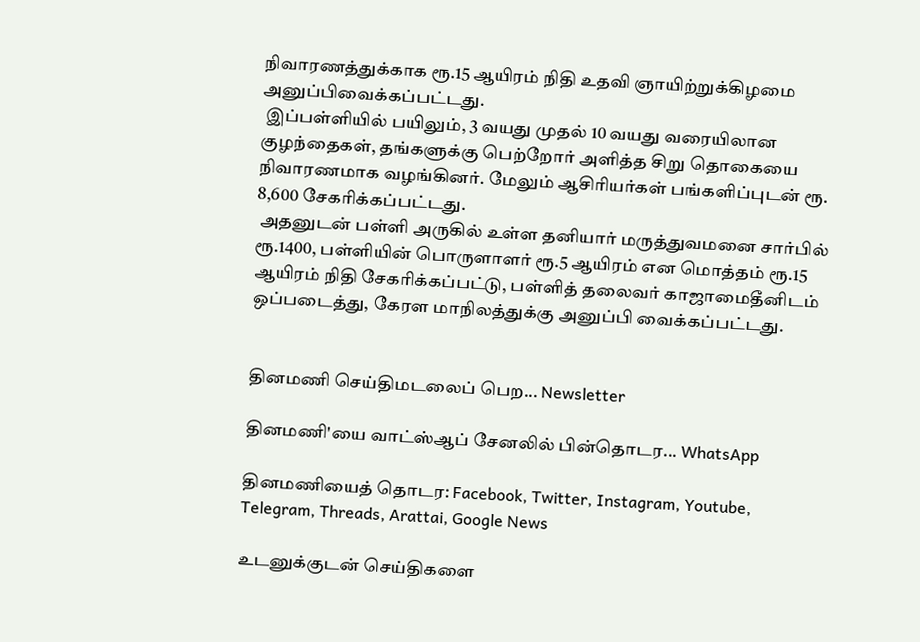நிவாரணத்துக்காக ரூ.15 ஆயிரம் நிதி உதவி ஞாயிற்றுக்கிழமை அனுப்பிவைக்கப்பட்டது.
 இப்பள்ளியில் பயிலும், 3 வயது முதல் 10 வயது வரையிலான குழந்தைகள், தங்களுக்கு பெற்றோர் அளித்த சிறு தொகையை நிவாரணமாக வழங்கினர். மேலும் ஆசிரியர்கள் பங்களிப்புடன் ரூ. 8,600 சேகரிக்கப்பட்டது.
 அதனுடன் பள்ளி அருகில் உள்ள தனியார் மருத்துவமனை சார்பில் ரூ.1400, பள்ளியின் பொருளாளர் ரூ.5 ஆயிரம் என மொத்தம் ரூ.15 ஆயிரம் நிதி சேகரிக்கப்பட்டு, பள்ளித் தலைவர் காஜாமைதீனிடம் ஒப்படைத்து, கேரள மாநிலத்துக்கு அனுப்பி வைக்கப்பட்டது.


தினமணி செய்திமடலைப் பெற... Newsletter

தினமணி'யை வாட்ஸ்ஆப் சேனலில் பின்தொடர... WhatsApp

தினமணியைத் தொடர: Facebook, Twitter, Instagram, Youtube, Telegram, Threads, Arattai, Google News

உடனுக்குடன் செய்திகளை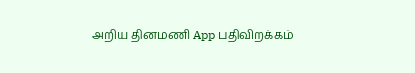அறிய தினமணி App பதிவிறக்கம்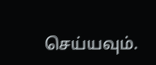செய்யவும்.